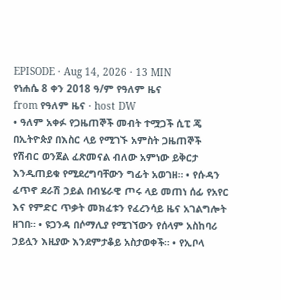EPISODE · Aug 14, 2026 · 13 MIN
የነሐሴ 8 ቀን 2018 ዓ/ም የዓለም ዜና
from የዓለም ዜና · host DW
• ዓለም አቀፉ የጋዜጠኞች መብት ተሟጋች ሲፒ ጄ በኢትዮጵያ በእስር ላይ የሚገኙ አምስት ጋዜጠኞች የሽብር ወንጀል ፈጽመናል ብለው አምነው ይቅርታ እንዲጠይቁ የሚደረግባቸውን ግፊት አወገዘ። • የሱዳን ፈጥኖ ደራሽ ኃይል በብሄራዊ ጦሩ ላይ መጠነ ሰፊ የአየር እና የምድር ጥቃት መክፈቱን የፈረንሳይ ዜና አገልግሎት ዘገበ። • ዩጋንዳ በሶማሊያ የሚገኘውን የሰላም አስከባሪ ኃይሏን እዚያው እንደምታቆይ አስታወቀች። • የኢቦላ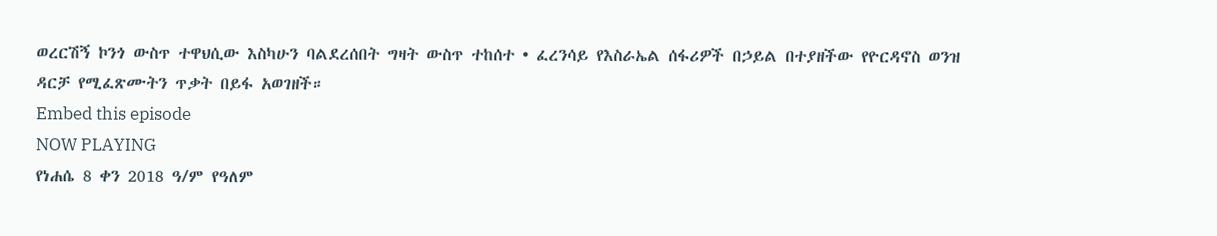ወረርሽኝ ኮንጎ ውስጥ ተዋህሲው እስካሁን ባልደረሰበት ግዛት ውስጥ ተከሰተ • ፈረንሳይ የእስራኤል ሰፋሪዎች በኃይል በተያዘችው የዮርዳኖስ ወንዝ ዳርቻ የሚፈጽሙትን ጥቃት በይፋ አወገዘች።
Embed this episode
NOW PLAYING
የነሐሴ 8 ቀን 2018 ዓ/ም የዓለም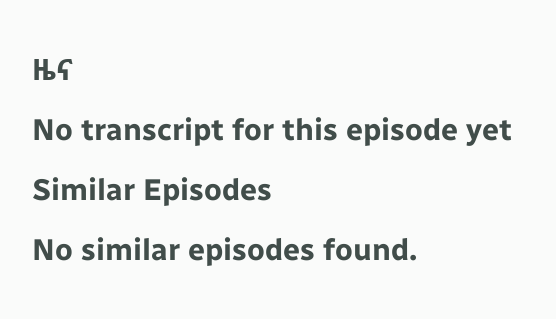ዜና
No transcript for this episode yet
Similar Episodes
No similar episodes found.